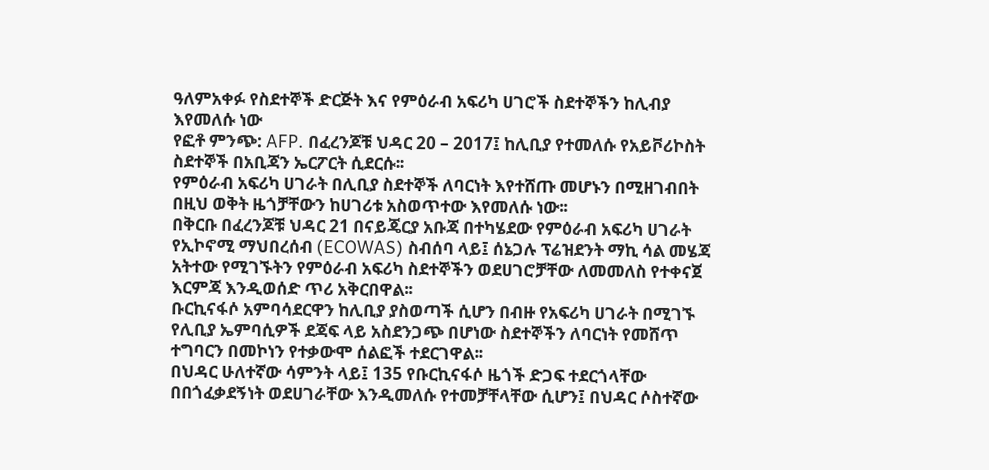ዓለምአቀፉ የስደተኞች ድርጅት እና የምዕራብ አፍሪካ ሀገሮች ስደተኞችን ከሊብያ እየመለሱ ነው
የፎቶ ምንጭ: AFP. በፈረንጆቹ ህዳር 20 – 2017፤ ከሊቢያ የተመለሱ የአይቮሪኮስት ስደተኞች በአቢጃን ኤርፖርት ሲደርሱ፡፡
የምዕራብ አፍሪካ ሀገራት በሊቢያ ስደተኞች ለባርነት እየተሸጡ መሆኑን በሚዘገብበት በዚህ ወቅት ዜጎቻቸውን ከሀገሪቱ አስወጥተው እየመለሱ ነው፡፡
በቅርቡ በፈረንጆቹ ህዳር 21 በናይጄርያ አቡጃ በተካሄደው የምዕራብ አፍሪካ ሀገራት የኢኮኖሚ ማህበረሰብ (ECOWAS) ስብሰባ ላይ፤ ሰኔጋሉ ፕሬዝደንት ማኪ ሳል መሄጃ አትተው የሚገኙትን የምዕራብ አፍሪካ ስደተኞችን ወደሀገሮቻቸው ለመመለስ የተቀናጀ እርምጃ እንዲወሰድ ጥሪ አቅርበዋል፡፡
ቡርኪናፋሶ አምባሳደርዋን ከሊቢያ ያስወጣች ሲሆን በብዙ የአፍሪካ ሀገራት በሚገኙ የሊቢያ ኤምባሲዎች ደጃፍ ላይ አስደንጋጭ በሆነው ስደተኞችን ለባርነት የመሸጥ ተግባርን በመኮነን የተቃውሞ ሰልፎች ተደርገዋል፡፡
በህዳር ሁለተኛው ሳምንት ላይ፤ 135 የቡርኪናፋሶ ዜጎች ድጋፍ ተደርጎላቸው በበጎፈቃደኝነት ወደሀገራቸው እንዲመለሱ የተመቻቸላቸው ሲሆን፤ በህዳር ሶስተኛው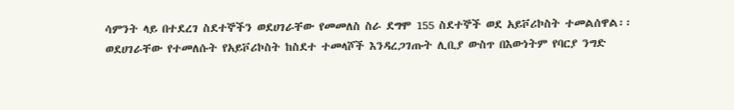ሳምንት ላይ በተደረገ ስደተኞችን ወደሀገራቸው የመመለስ ስራ ደግሞ 155 ስደተኞች ወደ አይቮሪኮስት ተመልሰዋል፡፡
ወደሀገራቸው የተመለሱት የአይቮሪኮስት ከስደተ ተመላሾች እንዳረጋገጡት ሊቢያ ውስጥ በእውነትም የባርያ ንግድ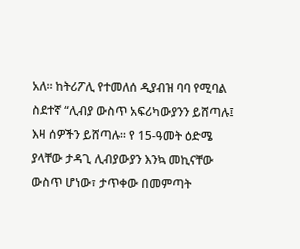አለ፡፡ ከትሪፖሊ የተመለሰ ዲያብዝ ባባ የሚባል ስደተኛ “ሊብያ ውስጥ አፍሪካውያንን ይሸጣሉ፤ እዛ ሰዎችን ይሸጣሉ፡፡ የ 15-ዓመት ዕድሜ ያላቸው ታዳጊ ሊብያውያን እንኳ መኪናቸው ውስጥ ሆነው፣ ታጥቀው በመምጣት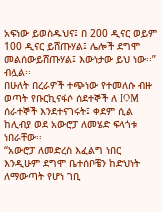አፍነው ይወስዱህና፤ በ 200 ዲናር ወይም 100 ዲናር ይሸጡሃል፤ ሌሎች ደግሞ መልሰውይሸጡሃል፤ እውነታው ይህ ነው፡፡” ብሏል፡፡
በሁለት በረራዎች ተጭነው የተመለሱ ብዙ ወጣት የቡርኪናፋሶ ሰደተኞች ለ IOM ሰራተኞች እንደተናገሩት፤ ቀደም ሲል ከሊብያ ወደ አውሮፓ ለመሄድ ፍላጎቱ ነበራቸው፡፡
“አውሮፓ ለመድረስ እፈልግ ነበር እንዲሁም ደግሞ ቤተሰቦቼን ከድህነት ለማውጣት የሆነ ገቢ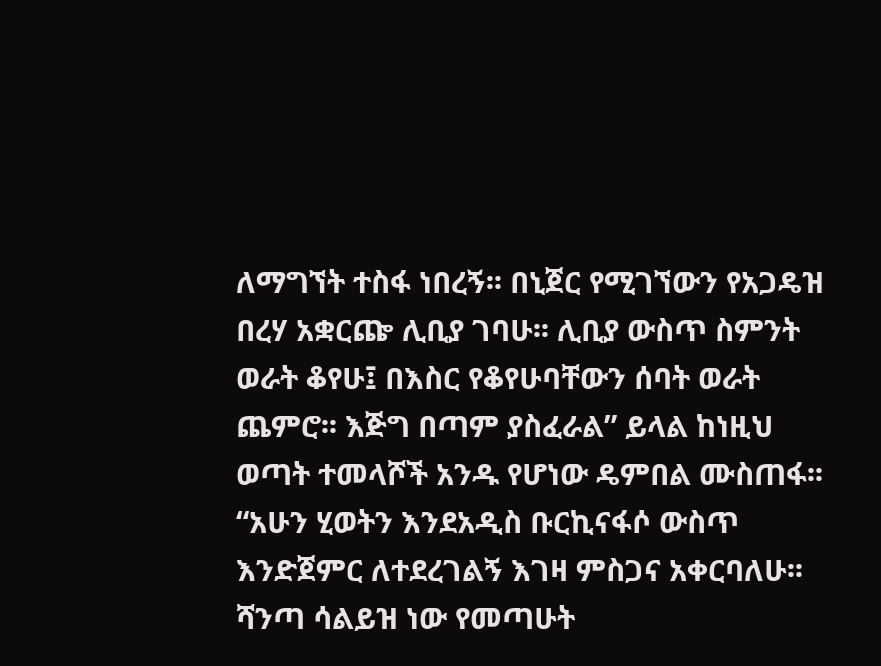ለማግኘት ተስፋ ነበረኝ፡፡ በኒጀር የሚገኘውን የአጋዴዝ በረሃ አቋርጬ ሊቢያ ገባሁ፡፡ ሊቢያ ውስጥ ስምንት ወራት ቆየሁ፤ በእስር የቆየሁባቸውን ሰባት ወራት ጨምሮ፡፡ እጅግ በጣም ያስፈራል” ይላል ከነዚህ ወጣት ተመላሾች አንዱ የሆነው ዴምበል ሙስጠፋ፡፡
“አሁን ሂወትን እንደአዲስ ቡርኪናፋሶ ውስጥ እንድጀምር ለተደረገልኝ እገዛ ምስጋና አቀርባለሁ፡፡ ሻንጣ ሳልይዝ ነው የመጣሁት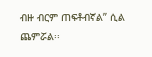ብዙ ብርም ጠፍቶብኛል” ሲል ጨምሯል፡፡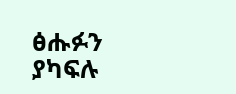ፅሑፉን ያካፍሉ